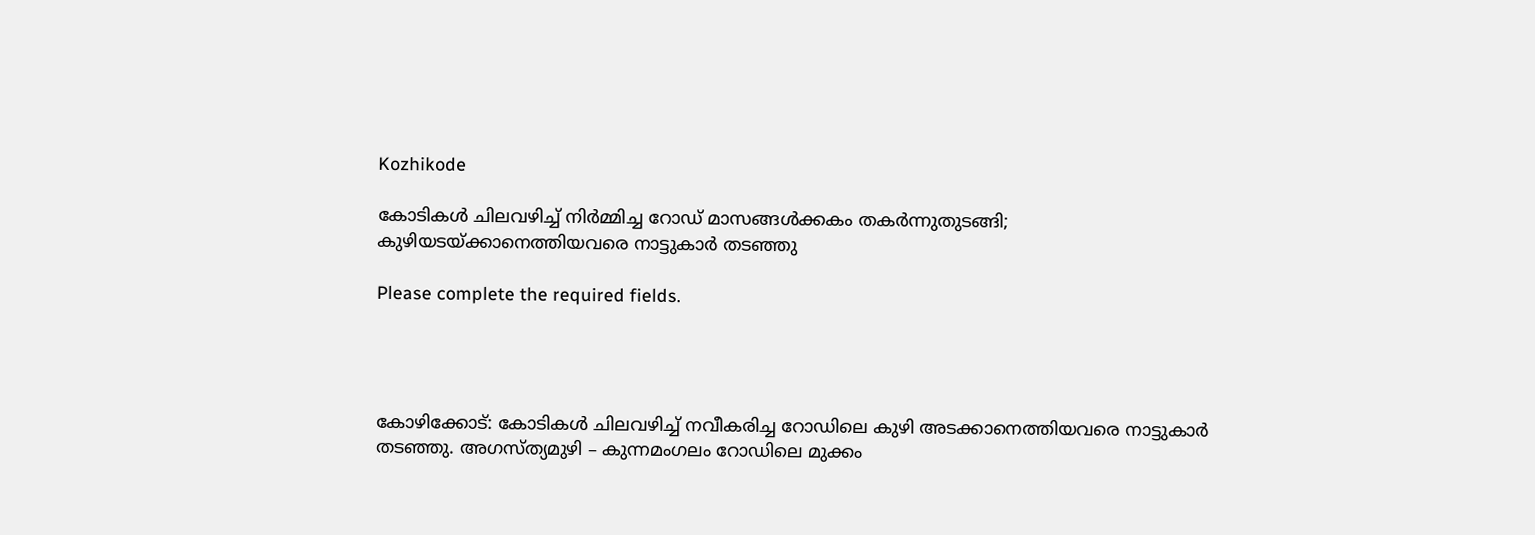Kozhikode

കോടികൾ ചിലവഴിച്ച് നിർമ്മിച്ച റോഡ് മാസങ്ങൾക്കകം തകർന്നുതുടങ്ങി; കുഴിയടയ്ക്കാനെത്തിയവരെ നാട്ടുകാർ തടഞ്ഞു

Please complete the required fields.




കോഴിക്കോട്: കോടികള്‍ ചിലവഴിച്ച് നവീകരിച്ച റോഡിലെ കുഴി അടക്കാനെത്തിയവരെ നാട്ടുകാര്‍ തടഞ്ഞു. അഗസ്ത്യമുഴി – കുന്നമംഗലം റോഡിലെ മുക്കം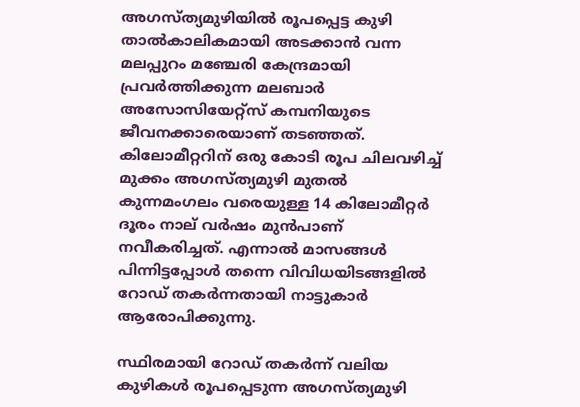അഗസ്ത്യമുഴിയില്‍ രൂപപ്പെട്ട കുഴി താല്‍കാലികമായി അടക്കാന്‍ വന്ന മലപ്പുറം മഞ്ചേരി കേന്ദ്രമായി പ്രവര്‍ത്തിക്കുന്ന മലബാര്‍ അസോസിയേറ്റ്സ് കമ്പനിയുടെ ജീവനക്കാരെയാണ് തടഞ്ഞത്. കിലോമീറ്ററിന് ഒരു കോടി രൂപ ചിലവഴിച്ച് മുക്കം അഗസ്ത്യമുഴി മുതല്‍ കുന്നമംഗലം വരെയുള്ള 14 കിലോമീറ്റര്‍ ദൂരം നാല് വര്‍ഷം മുന്‍പാണ് നവീകരിച്ചത്. എന്നാല്‍ മാസങ്ങള്‍ പിന്നിട്ടപ്പോള്‍ തന്നെ വിവിധയിടങ്ങളില്‍ റോഡ് തകര്‍ന്നതായി നാട്ടുകാര്‍ ആരോപിക്കുന്നു.

സ്ഥിരമായി റോഡ് തകര്‍ന്ന് വലിയ കുഴികള്‍ രൂപപ്പെടുന്ന അഗസ്ത്യമുഴി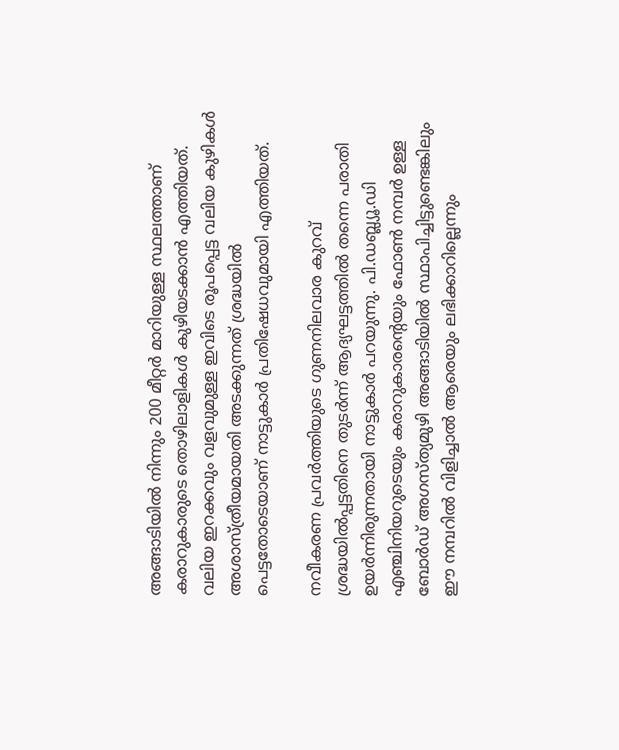അങ്ങാടിയില്‍ നിന്നും 200 മീറ്റര്‍ മാറിയുള്ള സ്ഥലത്താണ് കരാറുകാരുടെ തൊഴിലാളികൾ കുഴിയടക്കാന്‍ എത്തിയത്. വലിയ ഇറക്കവും വളവുമുള്ള ഇവിടെ രൂപപ്പെട്ട വലിയ കുഴികള്‍ അശാസ്ത്രീയമായതി അടക്കുന്നത് ശ്രദ്ധയില്‍ പെട്ടതോടെയാണ് നാട്ടുകാര്‍ പ്രതിഷേധവുമായി എത്തിയത്.

നവീകരണ പ്രവര്‍ത്തിയുടെ ഗുണനിലവാര കുറവ് ശ്രദ്ധയില്‍പ്പട്ടതിനെ തുടര്‍ന്ന് ആദ്യഘട്ടത്തില്‍ തന്നെ പരാതി ഉയര്‍ന്നിരുന്നതായി നാട്ടുകാര്‍ പറയുന്നു. പി.ഡബ്ല്യൂ.ഡി എഞ്ചിനിയറുടെയും കരാറുകാരന്റെയും ഫോണ്‍ നമ്പര്‍ ഉള്ള ബോര്‍ഡ് അഗസ്ത്യമുഴി അങ്ങാടിയില്‍ സ്ഥാപിച്ചിട്ടുണ്ടെങ്കിലും ഈ നമ്പറില്‍ വിളിച്ചാല്‍ ആരെയും ലഭിക്കാറില്ലെന്നും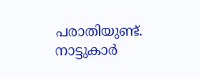പരാതിയുണ്ട്. നാട്ടുകാര്‍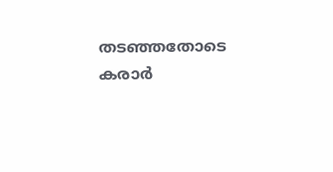തടഞ്ഞതോടെ കരാര്‍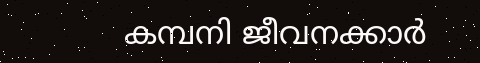കമ്പനി ജീവനക്കാര്‍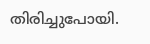തിരിച്ചുപോയി.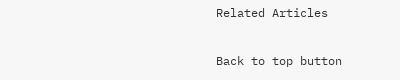Related Articles

Back to top button